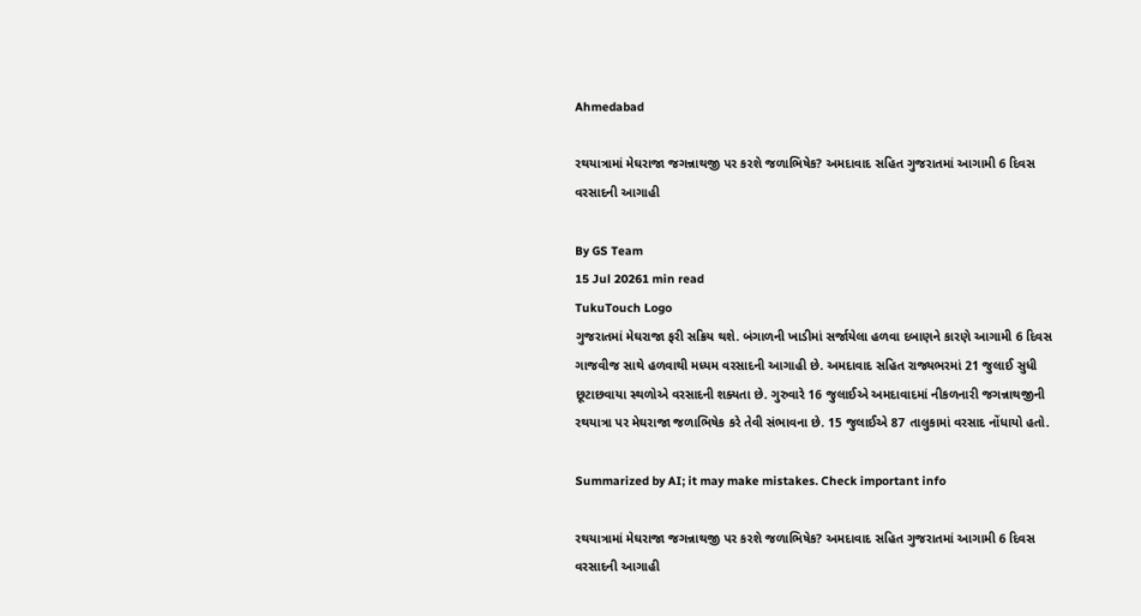Ahmedabad

રથયાત્રામાં મેઘરાજા જગન્નાથજી પર કરશે જળાભિષેક? અમદાવાદ સહિત ગુજરાતમાં આગામી 6 દિવસ વરસાદની આગાહી

By GS Team
15 Jul 20261 min read
TukuTouch Logo
ગુજરાતમાં મેઘરાજા ફરી સક્રિય થશે. બંગાળની ખાડીમાં સર્જાયેલા હળવા દબાણને કારણે આગામી 6 દિવસ ગાજવીજ સાથે હળવાથી મધ્યમ વરસાદની આગાહી છે. અમદાવાદ સહિત રાજ્યભરમાં 21 જુલાઈ સુધી છૂટાછવાયા સ્થળોએ વરસાદની શક્યતા છે. ગુરુવારે 16 જુલાઈએ અમદાવાદમાં નીકળનારી જગન્નાથજીની રથયાત્રા પર મેઘરાજા જળાભિષેક કરે તેવી સંભાવના છે. 15 જુલાઈએ 87 તાલુકામાં વરસાદ નોંધાયો હતો.

Summarized by AI; it may make mistakes. Check important info

રથયાત્રામાં મેઘરાજા જગન્નાથજી પર કરશે જળાભિષેક? અમદાવાદ સહિત ગુજરાતમાં આગામી 6 દિવસ વરસાદની આગાહી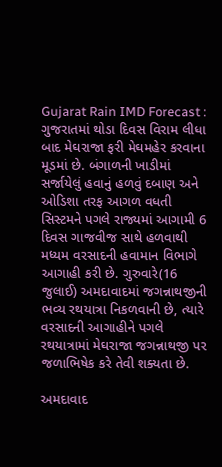Gujarat Rain IMD Forecast : ગુજરાતમાં થોડા દિવસ વિરામ લીધા બાદ મેઘરાજા ફરી મેઘમહેર કરવાના મૂડમાં છે. બંગાળની ખાડીમાં સર્જાયેલું હવાનું હળવું દબાણ અને ઓડિશા તરફ આગળ વધતી સિસ્ટમને પગલે રાજ્યમાં આગામી 6 દિવસ ગાજવીજ સાથે હળવાથી મધ્યમ વરસાદની હવામાન વિભાગે આગાહી કરી છે. ગુરુવારે(16 જુલાઈ) અમદાવાદમાં જગન્નાથજીની ભવ્ય રથયાત્રા નિકળવાની છે, ત્યારે વરસાદની આગાહીને પગલે રથયાત્રામાં મેઘરાજા જગન્નાથજી પર જળાભિષેક કરે તેવી શક્યતા છે.

અમદાવાદ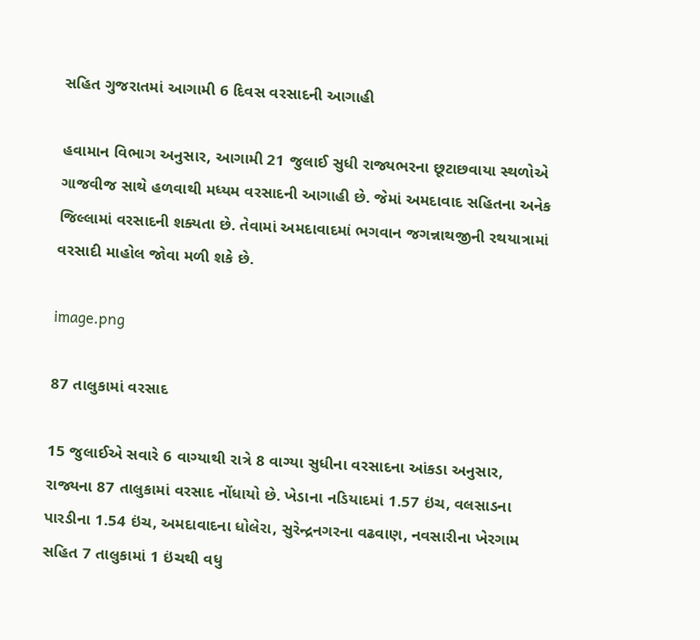સહિત ગુજરાતમાં આગામી 6 દિવસ વરસાદની આગાહી

હવામાન વિભાગ અનુસાર, આગામી 21 જુલાઈ સુધી રાજ્યભરના છૂટાછવાયા સ્થળોએ ગાજવીજ સાથે હળવાથી મધ્યમ વરસાદની આગાહી છે. જેમાં અમદાવાદ સહિતના અનેક જિલ્લામાં વરસાદની શક્યતા છે. તેવામાં અમદાવાદમાં ભગવાન જગન્નાથજીની રથયાત્રામાં વરસાદી માહોલ જોવા મળી શકે છે.

image.png

87 તાલુકામાં વરસાદ

15 જુલાઈએ સવારે 6 વાગ્યાથી રાત્રે 8 વાગ્યા સુધીના વરસાદના આંકડા અનુસાર, રાજ્યના 87 તાલુકામાં વરસાદ નોંધાયો છે. ખેડાના નડિયાદમાં 1.57 ઇંચ, વલસાડના પારડીના 1.54 ઇંચ, અમદાવાદના ધોલેરા, સુરેન્દ્રનગરના વઢવાણ, નવસારીના ખેરગામ સહિત 7 તાલુકામાં 1 ઇંચથી વધુ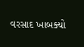વરસાદ ખાબક્યો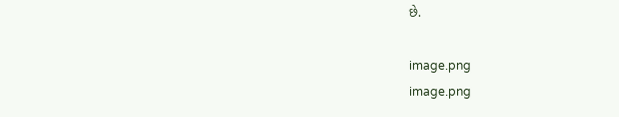છે.

image.png
image.png